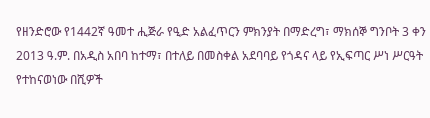የዘንድሮው የ1442ኛ ዓመተ ሒጅራ የዒድ አልፈጥርን ምክንያት በማድረግ፣ ማክሰኞ ግንቦት 3 ቀን 2013 ዓ.ም. በአዲስ አበባ ከተማ፣ በተለይ በመስቀል አደባባይ የጎዳና ላይ የኢፍጣር ሥነ ሥርዓት የተከናወነው በሺዎች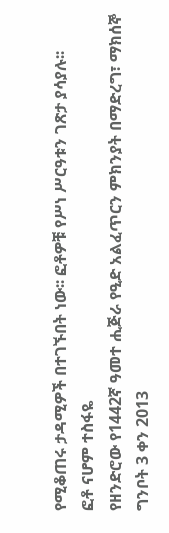የሚቆጠሩ ታዳሚዎች በተገኙበት ነው፡፡ ፎቶዎቹ የሥነ ሥርዓቱን ገጽታ ያሳያሉ፡፡
ፎቶ ናሆም ተስፋዬ
የዘንድሮው የ1442ኛ ዓመተ ሒጅራ የዒድ አልፈጥርን ምክንያት በማድረግ፣ ማክሰኞ ግንቦት 3 ቀን 2013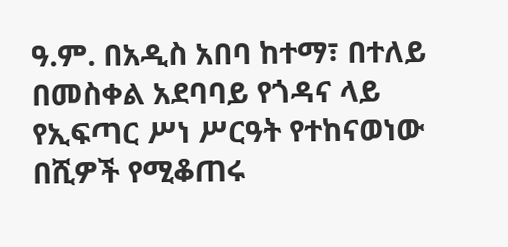ዓ.ም. በአዲስ አበባ ከተማ፣ በተለይ በመስቀል አደባባይ የጎዳና ላይ የኢፍጣር ሥነ ሥርዓት የተከናወነው በሺዎች የሚቆጠሩ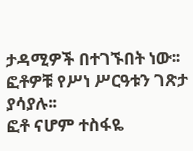ታዳሚዎች በተገኙበት ነው፡፡ ፎቶዎቹ የሥነ ሥርዓቱን ገጽታ ያሳያሉ፡፡
ፎቶ ናሆም ተስፋዬ